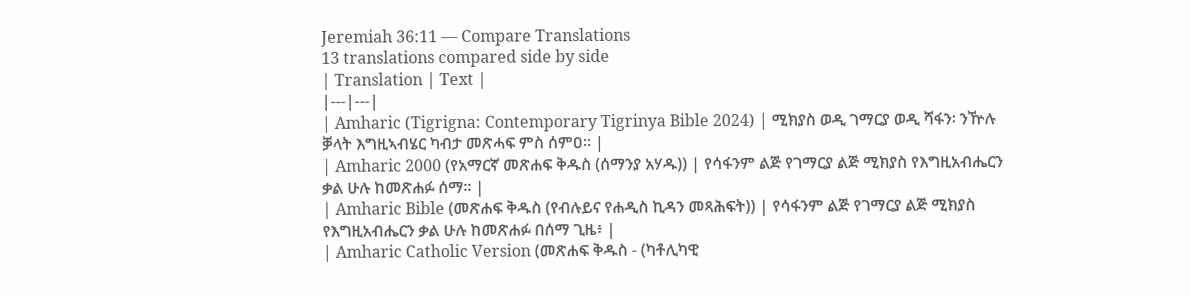Jeremiah 36:11 — Compare Translations
13 translations compared side by side
| Translation | Text |
|---|---|
| Amharic (Tigrigna: Contemporary Tigrinya Bible 2024) | ሚክያስ ወዲ ገማርያ ወዲ ሻፋን፡ ንዅሉ ቓላት እግዚኣብሄር ካብታ መጽሓፍ ምስ ሰምዐ። |
| Amharic 2000 (የአማርኛ መጽሐፍ ቅዱስ (ሰማንያ አሃዱ)) | የሳፋንም ልጅ የገማርያ ልጅ ሚክያስ የእግዚአብሔርን ቃል ሁሉ ከመጽሐፉ ሰማ። |
| Amharic Bible (መጽሐፍ ቅዱስ (የብሉይና የሐዲስ ኪዳን መጻሕፍት)) | የሳፋንም ልጅ የገማርያ ልጅ ሚክያስ የእግዚአብሔርን ቃል ሁሉ ከመጽሐፉ በሰማ ጊዜ፥ |
| Amharic Catholic Version (መጽሐፍ ቅዱስ - (ካቶሊካዊ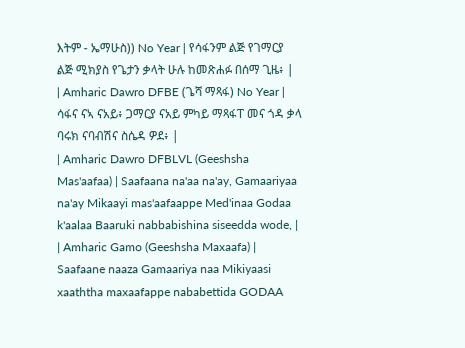እትም - ኤማሁስ)) No Year | የሳፋንም ልጅ የገማርያ ልጅ ሚክያስ የጌታን ቃላት ሁሉ ከመጽሐፉ በሰማ ጊዜ፥ |
| Amharic Dawro DFBE (ጌሻ ማጻፋ) No Year | ሳፋና ናኣ ናአይ፥ ጋማርያ ናአይ ምካይ ማጻፋፐ መና ጎዳ ቃላ ባሩክ ናባብሽና ስሴዳ ዎደ፥ |
| Amharic Dawro DFBLVL (Geeshsha Mas'aafaa) | Saafaana na'aa na'ay, Gamaariyaa na'ay Mikaayi mas'aafaappe Med'inaa Godaa k'aalaa Baaruki nabbabishina siseedda wode, |
| Amharic Gamo (Geeshsha Maxaafa) | Saafaane naaza Gamaariya naa Mikiyaasi xaaththa maxaafappe nababettida GODAA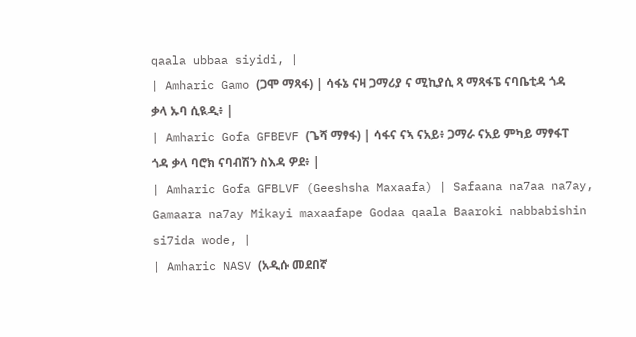qaala ubbaa siyidi, |
| Amharic Gamo (ጋሞ ማጻፋ) | ሳፋኔ ናዛ ጋማሪያ ና ሚኪያሲ ጻ ማጻፋፔ ናባቤቲዳ ጎዳ ቃላ ኡባ ሲዪዲ፥ |
| Amharic Gofa GFBEVF (ጌሻ ማፃፋ) | ሳፋና ናኣ ናአይ፥ ጋማራ ናአይ ምካይ ማፃፋፐ ጎዳ ቃላ ባሮክ ናባብሽን ስእዳ ዎደ፥ |
| Amharic Gofa GFBLVF (Geeshsha Maxaafa) | Safaana na7aa na7ay, Gamaara na7ay Mikayi maxaafape Godaa qaala Baaroki nabbabishin si7ida wode, |
| Amharic NASV (አዲሱ መደበኛ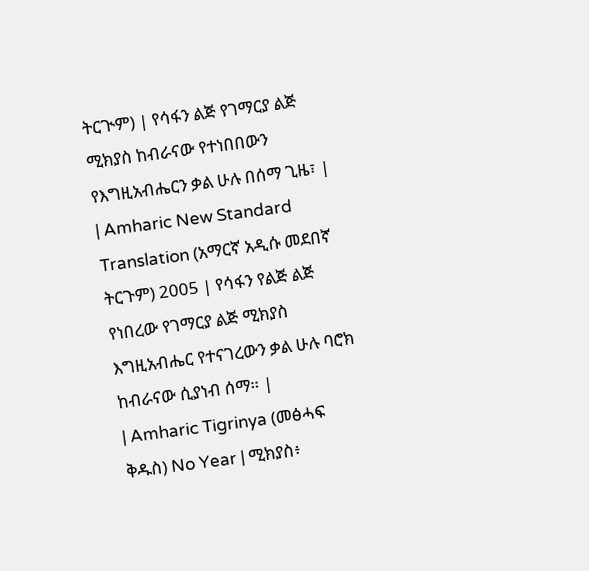ትርጒም) | የሳፋን ልጅ የገማርያ ልጅ ሚክያስ ከብራናው የተነበበውን የእግዚአብሔርን ቃል ሁሉ በሰማ ጊዜ፣ |
| Amharic New Standard Translation (አማርኛ አዲሱ መደበኛ ትርጉም) 2005 | የሳፋን የልጅ ልጅ የነበረው የገማርያ ልጅ ሚክያስ እግዚአብሔር የተናገረውን ቃል ሁሉ ባሮክ ከብራናው ሲያነብ ሰማ። |
| Amharic Tigrinya (መፅሓፍ ቅዱስ) No Year | ሚክያስ፥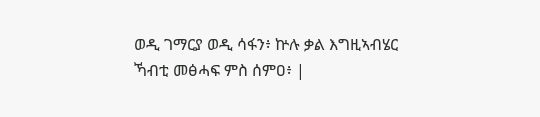ወዲ ገማርያ ወዲ ሳፋን፥ ኵሉ ቃል እግዚኣብሄር ኻብቲ መፅሓፍ ምስ ሰምዐ፥ |